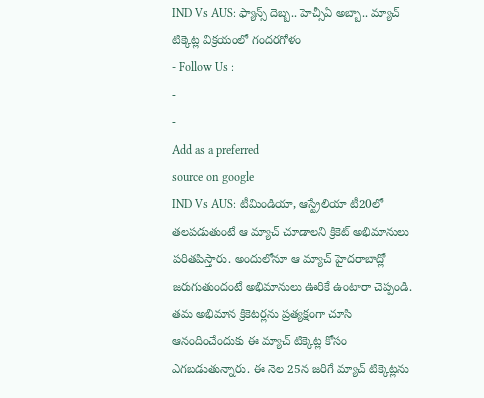IND Vs AUS: ఫ్యాన్స్ దెబ్బ.. హెచ్సీఏ అబ్బా.. మ్యాచ్ టిక్కెట్ల విక్రయంలో గందరగోళం
- Follow Us :
-
-
Add as a preferred
source on google
IND Vs AUS: టీమిండియా, ఆస్ట్రేలియా టీ20లో తలపడుతుంటే ఆ మ్యాచ్ చూడాలని క్రికెట్ అభిమానులు పరితపిస్తారు. అందులోనూ ఆ మ్యాచ్ హైదరాబాద్లో జరుగుతుందంటే అభిమానులు ఊరికే ఉంటారా చెప్పండి. తమ అభిమాన క్రికెటర్లను ప్రత్యక్షంగా చూసి ఆనందించేందుకు ఈ మ్యాచ్ టిక్కెట్ల కోసం ఎగబడుతున్నారు. ఈ నెల 25న జరిగే మ్యాచ్ టిక్కెట్లను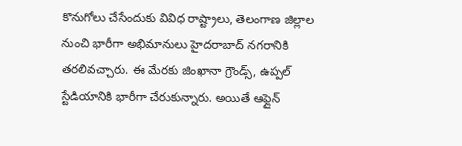కొనుగోలు చేసేందుకు వివిధ రాష్ట్రాలు, తెలంగాణ జిల్లాల నుంచి భారీగా అభిమానులు హైదరాబాద్ నగరానికి తరలివచ్చారు. ఈ మేరకు జింఖానా గ్రౌండ్స్, ఉప్పల్ స్టేడియానికి భారీగా చేరుకున్నారు. అయితే ఆఫ్లైన్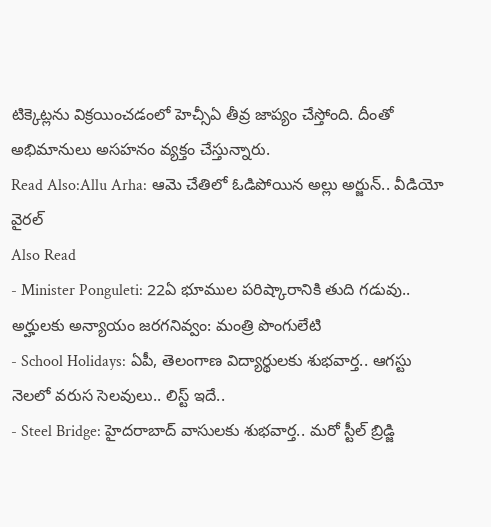టిక్కెట్లను విక్రయించడంలో హెచ్సీఏ తీవ్ర జాప్యం చేస్తోంది. దీంతో అభిమానులు అసహనం వ్యక్తం చేస్తున్నారు.
Read Also:Allu Arha: ఆమె చేతిలో ఓడిపోయిన అల్లు అర్జున్.. వీడియో వైరల్
Also Read
- Minister Ponguleti: 22ఏ భూముల పరిష్కారానికి తుది గడువు.. అర్హులకు అన్యాయం జరగనివ్వం: మంత్రి పొంగులేటి
- School Holidays: ఏపీ, తెలంగాణ విద్యార్థులకు శుభవార్త.. ఆగస్టు నెలలో వరుస సెలవులు.. లిస్ట్ ఇదే..
- Steel Bridge: హైదరాబాద్ వాసులకు శుభవార్త.. మరో స్టీల్ బ్రిడ్జి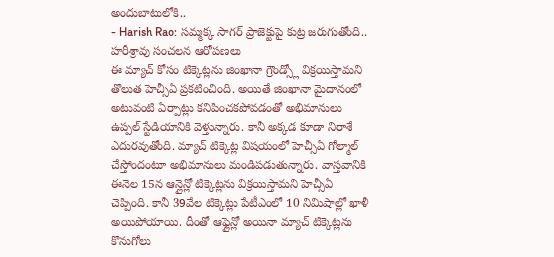అందుబాటులోకి..
- Harish Rao: సమ్మక్క సాగర్ ప్రాజెక్టుపై కుట్ర జరుగుతోంది.. హరీశ్రావు సంచలన ఆరోపణలు
ఈ మ్యాచ్ కోసం టిక్కెట్లను జింఖానా గ్రౌండ్స్లో విక్రయిస్తామని తొలుత హెచ్సీఏ ప్రకటించింది. అయితే జింఖానా మైదానంలో అటువంటి ఏర్పాట్లు కనిపించకపోవడంతో అభిమానులు ఉప్పల్ స్టేడియానికి వెళ్తున్నారు. కానీ అక్కడ కూడా నిరాశే ఎదురవుతోంది. మ్యాచ్ టిక్కెట్ల విషయంలో హెచ్సీఏ గోల్మాల్ చేస్తోందంటూ అభిమానులు మండిపడుతున్నారు. వాస్తవానికి ఈనెల 15న ఆన్లైన్లో టిక్కెట్లను విక్రయిస్తామని హెచ్సీఏ చెప్పింది. కానీ 39వేల టిక్కెట్లు పేటీఎంలో 10 నిమిషాల్లో ఖాళీ అయిపోయాయి. దీంతో ఆఫ్లైన్లో అయినా మ్యాచ్ టిక్కెట్లను కొనుగోలు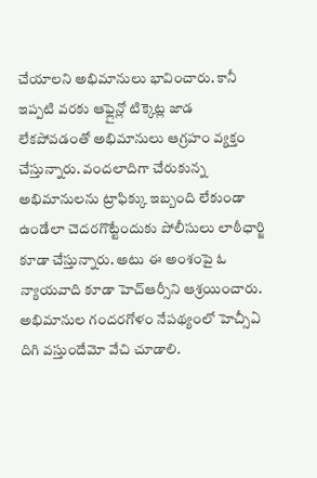చేయాలని అభిమానులు భావించారు. కానీ ఇప్పటి వరకు ఆఫ్లైన్లో టిక్కెట్ల జాడ లేకపోవడంతో అభిమానులు ఆగ్రహం వ్యక్తం చేస్తున్నారు. వందలాదిగా చేరుకున్న అభిమానులను ట్రాఫిక్కు ఇబ్బంది లేకుండా ఉండేలా చెదరగొట్టేందుకు పోలీసులు లాఠీఛార్జి కూడా చేస్తున్నారు. అటు ఈ అంశంపై ఓ న్యాయవాది కూడా హెచ్ఆర్సీని ఆశ్రయించారు. అభిమానుల గందరగోళం నేపథ్యంలో హెచ్సీఏ దిగి వస్తుందేమో వేచి చూడాలి.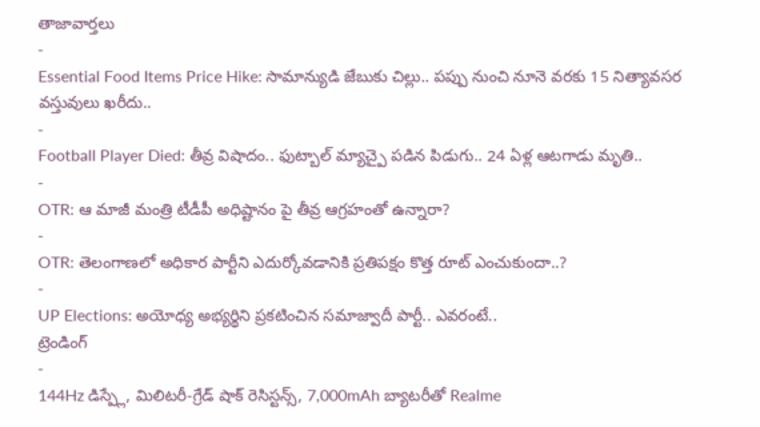తాజావార్తలు
-
Essential Food Items Price Hike: సామాన్యుడి జేబుకు చిల్లు.. పప్పు నుంచి నూనె వరకు 15 నిత్యావసర వస్తువులు ఖరీదు..
-
Football Player Died: తీవ్ర విషాదం.. ఫుట్బాల్ మ్యాచ్పై పడిన పిడుగు.. 24 ఏళ్ల ఆటగాడు మృతి..
-
OTR: ఆ మాజీ మంత్రి టీడీపీ అధిష్టానం పై తీవ్ర ఆగ్రహంతో ఉన్నారా?
-
OTR: తెలంగాణలో అధికార పార్టీని ఎదుర్కోవడానికి ప్రతిపక్షం కొత్త రూట్ ఎంచుకుందా..?
-
UP Elections: అయోధ్య అభ్యర్థిని ప్రకటించిన సమాజ్వాదీ పార్టీ.. ఎవరంటే..
ట్రెండింగ్
-
144Hz డిస్ప్లే, మిలిటరీ-గ్రేడ్ షాక్ రెసిస్టన్స్, 7,000mAh బ్యాటరీతో Realme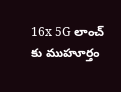16x 5G లాంచ్ కు ముహూర్తం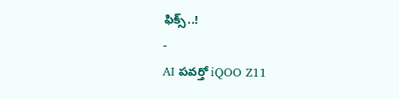ఫిక్స్..!
-
AI పవర్తో iQOO Z11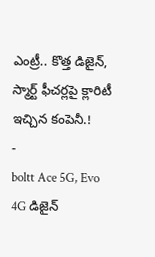ఎంట్రీ.. కొత్త డిజైన్, స్మార్ట్ ఫీచర్లపై క్లారిటీ ఇచ్చిన కంపెనీ.!
-
boltt Ace 5G, Evo 4G డిజైన్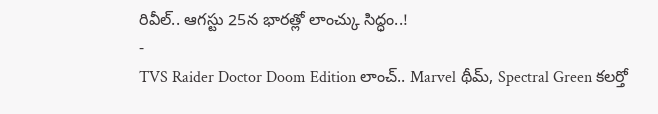రివీల్.. ఆగస్టు 25న భారత్లో లాంచ్కు సిద్ధం..!
-
TVS Raider Doctor Doom Edition లాంచ్.. Marvel థీమ్, Spectral Green కలర్తో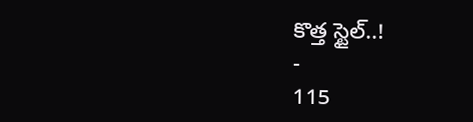కొత్త స్టైల్..!
-
115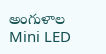అంగుళాల Mini LED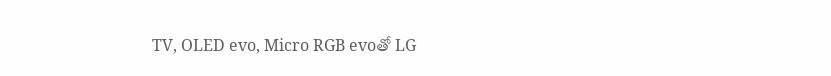TV, OLED evo, Micro RGB evoతో LG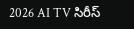2026 AI TV సిరీస్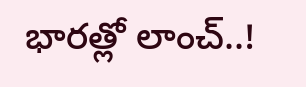భారత్లో లాంచ్..!